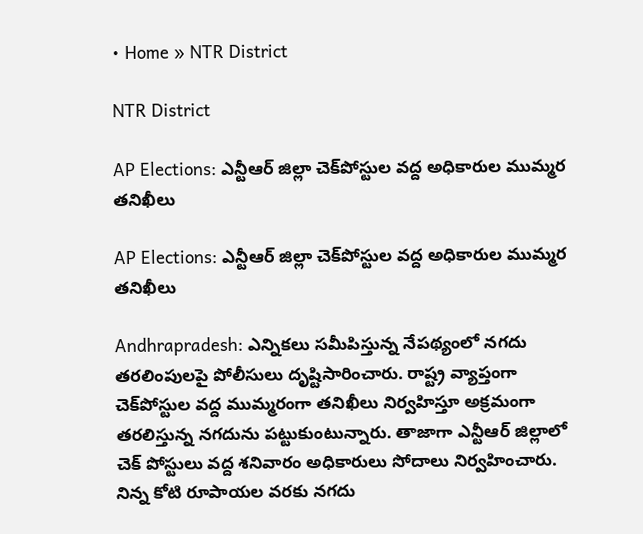• Home » NTR District

NTR District

AP Elections: ఎన్టీఆర్‌ జిల్లా చెక్‌పోస్టుల వద్ద అధికారుల ముమ్మర తనిఖీలు

AP Elections: ఎన్టీఆర్‌ జిల్లా చెక్‌పోస్టుల వద్ద అధికారుల ముమ్మర తనిఖీలు

Andhrapradesh: ఎన్నికలు సమీపిస్తున్న నేపథ్యంలో నగదు తరలింపులపై పోలీసులు దృష్టిసారించారు. రాష్ట్ర వ్యాప్తంగా చెక్‌పోస్టుల వద్ద ముమ్మరంగా తనిఖీలు నిర్వహిస్తూ అక్రమంగా తరలిస్తున్న నగదును పట్టుకుంటున్నారు. తాజాగా ఎన్టీఆర్ జిల్లాలో చెక్ పోస్టులు వద్ద శనివారం అధికారులు సోదాలు నిర్వహించారు. నిన్న కోటి రూపాయల వరకు నగదు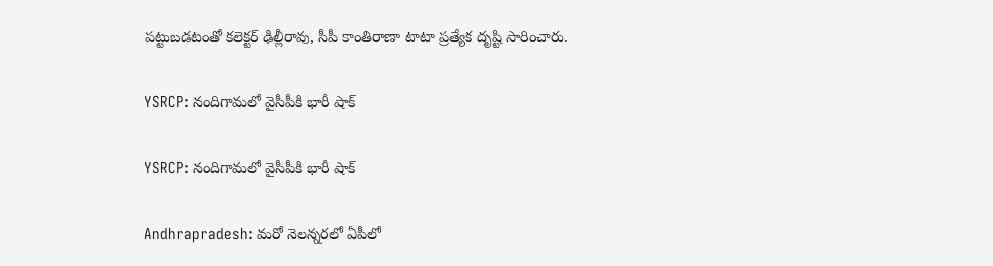పట్టుబడటంతో కలెక్టర్ ఢిల్లీరావు, సీపీ కాంతిరాణా టాటా ప్రత్యేక దృష్టి సారించారు.

YSRCP: నందిగామలో వైసీపీకి భారీ షాక్

YSRCP: నందిగామలో వైసీపీకి భారీ షాక్

Andhrapradesh: మరో నెలన్నరలో ఏపీలో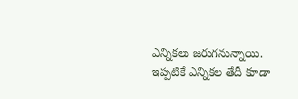ఎన్నికలు జరుగనున్నాయి. ఇప్పటికే ఎన్నికల తేదీ కూడా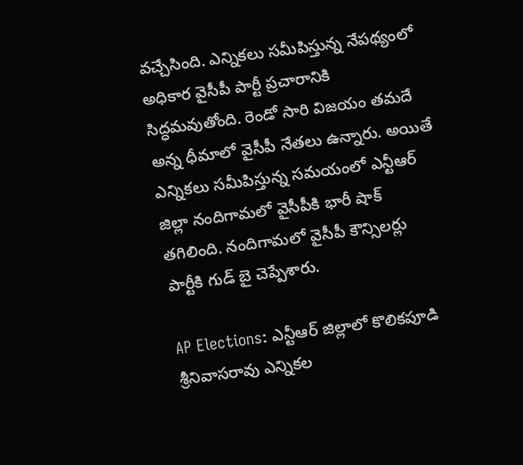వచ్చేసింది. ఎన్నికలు సమీపిస్తున్న నేపథ్యంలో అధికార వైసీపీ పార్టీ ప్రచారానికి సిద్ధమవుతోంది. రెండో సారి విజయం తమదే అన్న ధీమాలో వైసీపీ నేతలు ఉన్నారు. అయితే ఎన్నికలు సమీపిస్తున్న సమయంలో ఎన్టీఆర్‌ జిల్లా నందిగామలో వైసీపీకి భారీ షాక్ తగిలింది. నందిగామలో వైసీపీ కౌన్సిలర్లు పార్టీకి గుడ్‌ బై చెప్పేశారు.

AP Elections: ఎన్టీఆర్ జిల్లాలో కొలికపూడి శ్రీనివాసరావు ఎన్నికల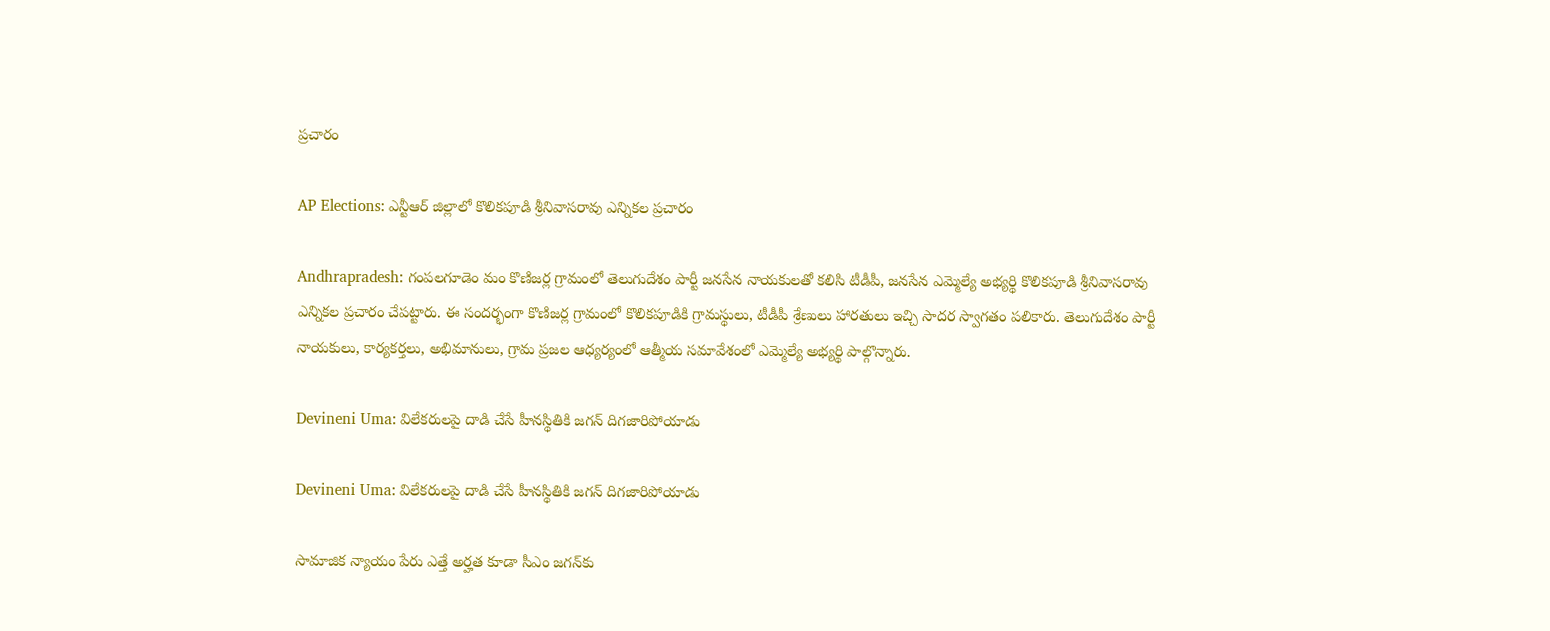ప్రచారం

AP Elections: ఎన్టీఆర్ జిల్లాలో కొలికపూడి శ్రీనివాసరావు ఎన్నికల ప్రచారం

Andhrapradesh: గంపలగూడెం మం కొణిజర్ల గ్రామంలో తెలుగుదేశం పార్టీ జనసేన నాయకులతో కలిసి టీడీపీ, జనసేన ఎమ్మెల్యే అభ్యర్థి కొలికపూడి శ్రీనివాసరావు ఎన్నికల ప్రచారం చేపట్టారు. ఈ సందర్భంగా కొణిజర్ల గ్రామంలో కొలికపూడికి గ్రామస్థులు, టీడీపీ శ్రేణులు హారతులు ఇచ్చి సాదర స్వాగతం పలికారు. తెలుగుదేశం పార్టీ నాయకులు, కార్యకర్తలు, అభిమానులు, గ్రామ ప్రజల ఆధ్యర్యంలో ఆత్మీయ సమావేశంలో ఎమ్మెల్యే అభ్యర్థి పాల్గొన్నారు.

Devineni Uma: విలేకరులపై దాడి చేసే హీనస్థితికి జగన్ దిగజారిపోయాడు

Devineni Uma: విలేకరులపై దాడి చేసే హీనస్థితికి జగన్ దిగజారిపోయాడు

సామాజిక న్యాయం పేరు ఎత్తే అర్హత కూడా సీఎం జగన్‌కు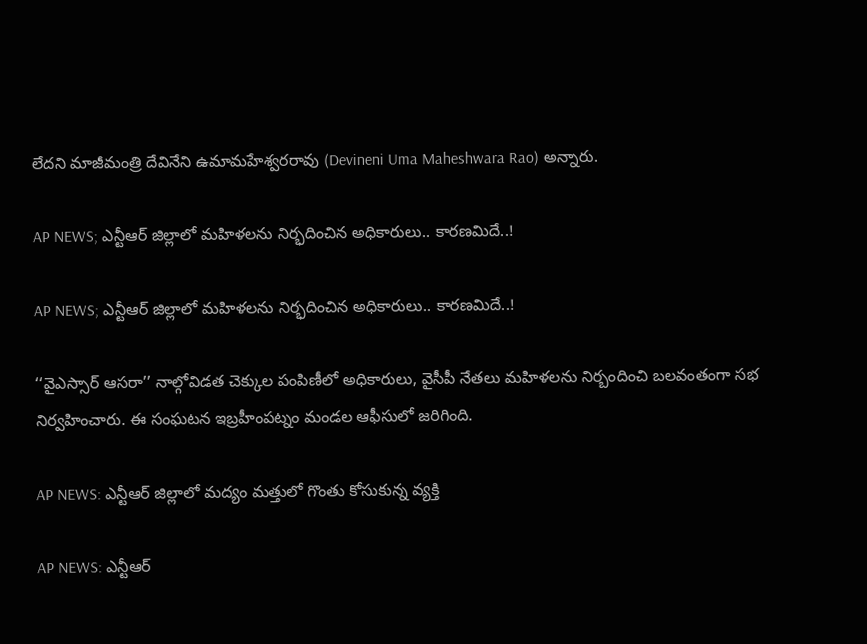లేదని మాజీమంత్రి దేవినేని ఉమామహేశ్వరరావు (Devineni Uma Maheshwara Rao) అన్నారు.

AP NEWS; ఎన్టీఆర్ జిల్లాలో మహిళలను నిర్భదించిన అధికారులు.. కారణమిదే..!

AP NEWS; ఎన్టీఆర్ జిల్లాలో మహిళలను నిర్భదించిన అధికారులు.. కారణమిదే..!

‘‘వైఎస్సార్ ఆసరా’’ నాల్గోవిడత చెక్కుల పంపిణీలో అధికారులు, వైసీపీ నేతలు మహిళలను నిర్బందించి బలవంతంగా సభ నిర్వహించారు. ఈ సంఘటన ఇబ్రహీంపట్నం మండల ఆఫీసులో జరిగింది.

AP NEWS: ఎన్టీఆర్ జిల్లాలో మద్యం మత్తులో గొంతు కోసుకున్న వ్యక్తి

AP NEWS: ఎన్టీఆర్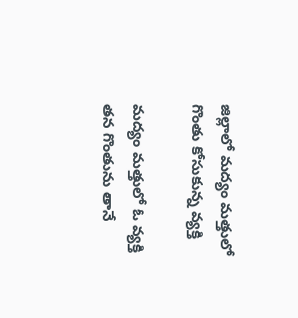జిల్లాలో మద్యం మత్తులో గొంతు కోసుకున్న వ్యక్తి

మద్యం మత్తులో ఓ వ్యక్తి తన గొంతును తానే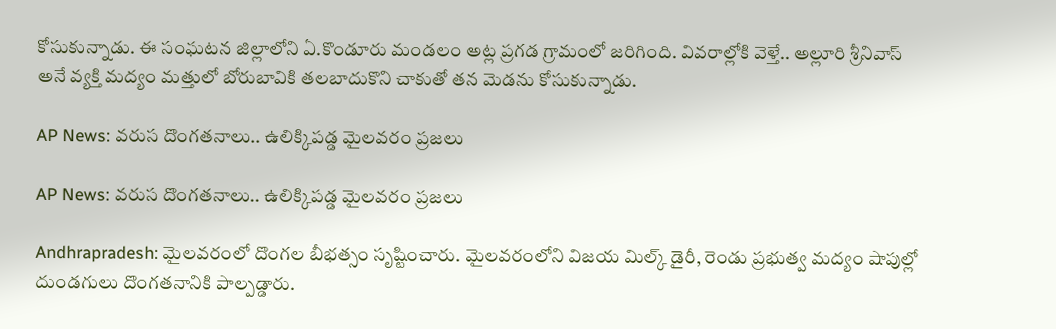కోసుకున్నాడు. ఈ సంఘటన జిల్లాలోని ఏ.కొండూరు మండలం అట్ల ప్రగడ గ్రామంలో జరిగింది. వివరాల్లోకి వెళ్తే.. అల్లూరి శ్రీనివాస్ అనే వ్యక్తి మద్యం మత్తులో బోరుబావికి తలబాదుకొని చాకుతో తన మెడను కోసుకున్నాడు.

AP News: వరుస దొంగతనాలు.. ఉలిక్కిపడ్డ మైలవరం ప్రజలు

AP News: వరుస దొంగతనాలు.. ఉలిక్కిపడ్డ మైలవరం ప్రజలు

Andhrapradesh: మైలవరంలో దొంగల బీభత్సం సృష్టించారు. మైలవరంలోని విజయ మిల్క్ డైరీ, రెండు ప్రభుత్వ మద్యం షాపుల్లో దుండగులు దొంగతనానికి పాల్పడ్డారు.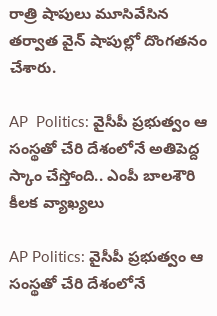రాత్రి షాపులు మూసివేసిన తర్వాత వైన్ షాపుల్లో దొంగతనం చేశారు.

AP  Politics: వైసీపీ ప్రభుత్వం ఆ సంస్థతో చేరి దేశంలోనే అతిపెద్ద స్కాం చేస్తోంది.. ఎంపీ బాలశౌరి కీలక వ్యాఖ్యలు

AP Politics: వైసీపీ ప్రభుత్వం ఆ సంస్థతో చేరి దేశంలోనే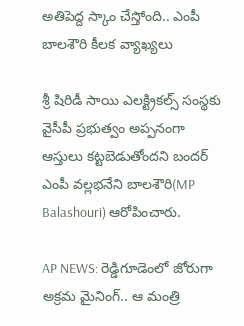అతిపెద్ద స్కాం చేస్తోంది.. ఎంపీ బాలశౌరి కీలక వ్యాఖ్యలు

శ్రీ షిరిడీ సాయి ఎలక్ట్రికల్స్ సంస్థకు వైసీపీ ప్రభుత్వం అప్పనంగా ఆస్తులు కట్టబెడుతోందని బందర్ ఎంపీ వల్లభనేని బాలశౌరి(MP Balashouri) ఆరోపించారు.

AP NEWS: రెడ్డిగూడెంలో జోరుగా అక్రమ మైనింగ్.. ఆ మంత్రి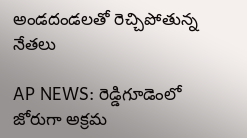అండదండలతో రెచ్చిపోతున్న నేతలు

AP NEWS: రెడ్డిగూడెంలో జోరుగా అక్రమ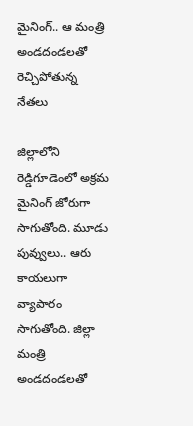మైనింగ్.. ఆ మంత్రి అండదండలతో రెచ్చిపోతున్న నేతలు

జిల్లాలోని రెడ్డిగూడెంలో అక్రమ మైనింగ్ జోరుగా సాగుతోంది. మూడు పువ్వులు.. ఆరు కాయలుగా వ్యాపారం సాగుతోంది. జిల్లా మంత్రి అండదండలతో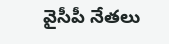వైసీపీ నేతలు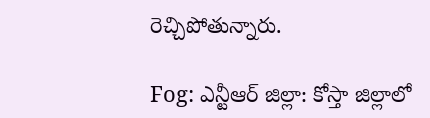రెచ్చిపోతున్నారు.

Fog: ఎన్టీఆర్ జిల్లా: కోస్తా జిల్లాలో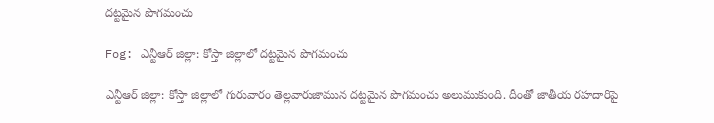దట్టమైన పొగమంచు

Fog: ఎన్టీఆర్ జిల్లా: కోస్తా జిల్లాలో దట్టమైన పొగమంచు

ఎన్టీఆర్ జిల్లా: కోస్తా జిల్లాలో గురువారం తెల్లవారుజామున దట్టమైన పొగమంచు అలుముకుంది. దీంతో జాతీయ రహదారిపై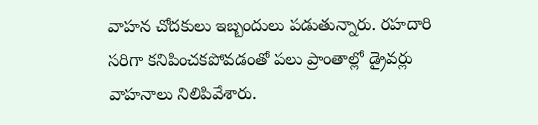వాహన చోదకులు ఇబ్బందులు పడుతున్నారు. రహదారి సరిగా కనిపించకపోవడంతో పలు ప్రాంతాల్లో డ్రైవర్లు వాహనాలు నిలిపివేశారు.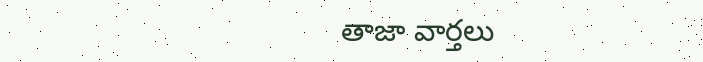తాజా వార్తలు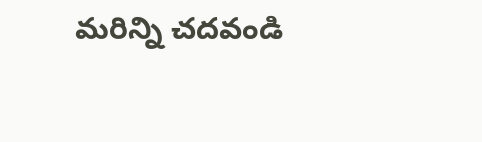మరిన్ని చదవండి